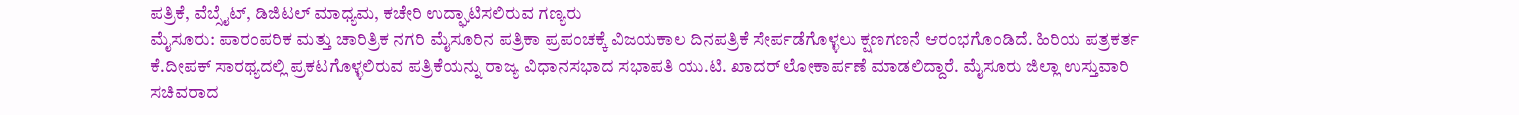ಪತ್ರಿಕೆ, ವೆಬ್ಸೈಟ್, ಡಿಜಿಟಲ್ ಮಾಧ್ಯಮ, ಕಚೇರಿ ಉದ್ಘಾಟಿಸಲಿರುವ ಗಣ್ಯರು
ಮೈಸೂರು: ಪಾರಂಪರಿಕ ಮತ್ತು ಚಾರಿತ್ರಿಕ ನಗರಿ ಮೈಸೂರಿನ ಪತ್ರಿಕಾ ಪ್ರಪಂಚಕ್ಕೆ ವಿಜಯಕಾಲ ದಿನಪತ್ರಿಕೆ ಸೇರ್ಪಡೆಗೊಳ್ಳಲು ಕ್ಷಣಗಣನೆ ಆರಂಭಗೊಂಡಿದೆ. ಹಿರಿಯ ಪತ್ರಕರ್ತ ಕೆ.ದೀಪಕ್ ಸಾರಥ್ಯದಲ್ಲಿ ಪ್ರಕಟಗೊಳ್ಳಲಿರುವ ಪತ್ರಿಕೆಯನ್ನು ರಾಜ್ಯ ವಿಧಾನಸಭಾದ ಸಭಾಪತಿ ಯು.ಟಿ. ಖಾದರ್ ಲೋಕಾರ್ಪಣೆ ಮಾಡಲಿದ್ದಾರೆ. ಮೈಸೂರು ಜಿಲ್ಲಾ ಉಸ್ತುವಾರಿ ಸಚಿವರಾದ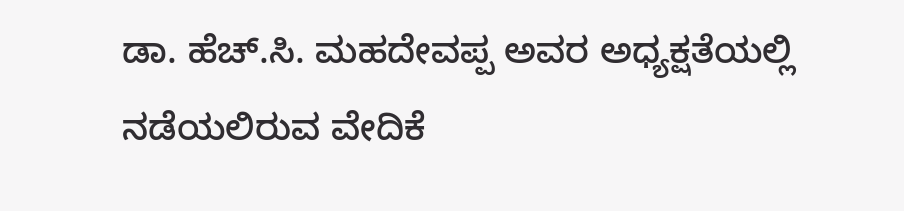ಡಾ. ಹೆಚ್.ಸಿ. ಮಹದೇವಪ್ಪ ಅವರ ಅಧ್ಯಕ್ಷತೆಯಲ್ಲಿ ನಡೆಯಲಿರುವ ವೇದಿಕೆ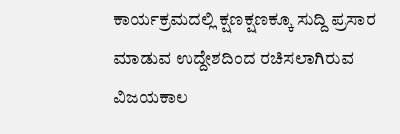ಕಾರ್ಯಕ್ರಮದಲ್ಲಿ ಕ್ಷಣಕ್ಷಣಕ್ಕೂ ಸುದ್ದಿ ಪ್ರಸಾರ ಮಾಡುವ ಉದ್ದೇಶದಿಂದ ರಚಿಸಲಾಗಿರುವ ವಿಜಯಕಾಲ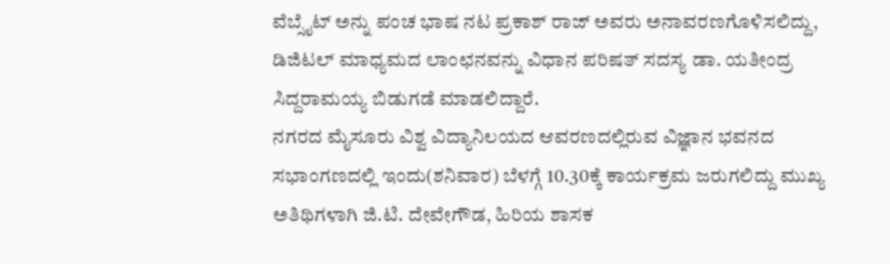ವೆಬ್ಸೈಟ್ ಅನ್ನು ಪಂಚ ಭಾಷ ನಟ ಪ್ರಕಾಶ್ ರಾಜ್ ಅವರು ಅನಾವರಣಗೊಳಿಸಲಿದ್ದು, ಡಿಜಿಟಲ್ ಮಾಧ್ಯಮದ ಲಾಂಛನವನ್ನು ವಿಧಾನ ಪರಿಷತ್ ಸದಸ್ಯ ಡಾ. ಯತೀಂದ್ರ ಸಿದ್ದರಾಮಯ್ಯ ಬಿಡುಗಡೆ ಮಾಡಲಿದ್ದಾರೆ.
ನಗರದ ಮೈಸೂರು ವಿಶ್ವ ವಿದ್ಯಾನಿಲಯದ ಆವರಣದಲ್ಲಿರುವ ವಿಜ್ಞಾನ ಭವನದ ಸಭಾಂಗಣದಲ್ಲಿ ಇಂದು(ಶನಿವಾರ) ಬೆಳಗ್ಗೆ 10.30ಕ್ಕೆ ಕಾರ್ಯಕ್ರಮ ಜರುಗಲಿದ್ದು ಮುಖ್ಯ ಅತಿಥಿಗಳಾಗಿ ಜಿ.ಟಿ. ದೇವೇಗೌಡ, ಹಿರಿಯ ಶಾಸಕ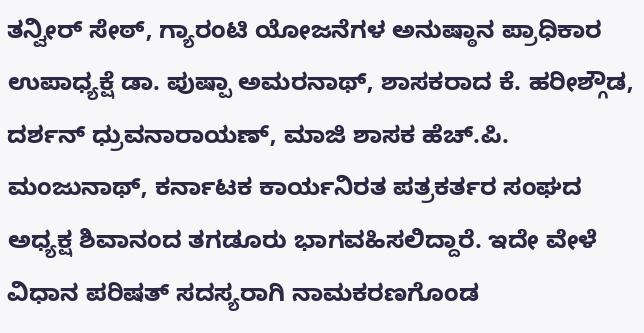ತನ್ವೀರ್ ಸೇಠ್, ಗ್ಯಾರಂಟಿ ಯೋಜನೆಗಳ ಅನುಷ್ಠಾನ ಪ್ರಾಧಿಕಾರ ಉಪಾಧ್ಯಕ್ಷೆ ಡಾ. ಪುಷ್ಪಾ ಅಮರನಾಥ್, ಶಾಸಕರಾದ ಕೆ. ಹರೀಶ್ಗೌಡ, ದರ್ಶನ್ ಧ್ರುವನಾರಾಯಣ್, ಮಾಜಿ ಶಾಸಕ ಹೆಚ್.ಪಿ. ಮಂಜುನಾಥ್, ಕರ್ನಾಟಕ ಕಾರ್ಯನಿರತ ಪತ್ರಕರ್ತರ ಸಂಘದ ಅಧ್ಯಕ್ಷ ಶಿವಾನಂದ ತಗಡೂರು ಭಾಗವಹಿಸಲಿದ್ದಾರೆ. ಇದೇ ವೇಳೆ ವಿಧಾನ ಪರಿಷತ್ ಸದಸ್ಯರಾಗಿ ನಾಮಕರಣಗೊಂಡ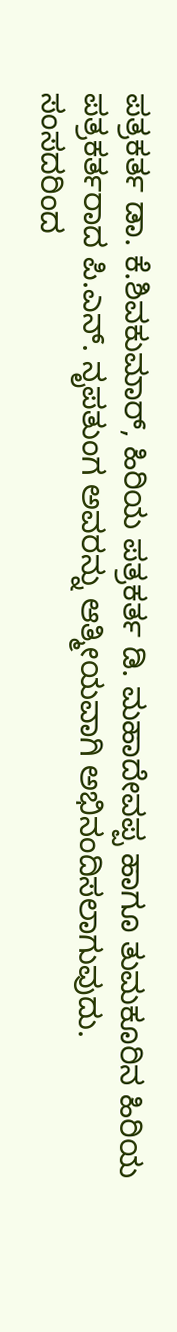ಪತ್ರಕರ್ತ ಡಾ. ಕೆ.ಶಿವಕುಮಾರ್, ಹಿರಿಯ ಪತ್ರಕರ್ತ ಡಿ. ಮಹಾದೇವಪ್ಪ ಹಾಗೂ ತುಮಕೂರಿನ ಹಿರಿಯ ಪತ್ರಕರ್ತರಾದ ಪಿ.ಎನ್. ನೃಪತುಂಗ ಅವರನ್ನು ಆತ್ಮೀಯವಾಗಿ ಅಭಿನಂದಿಸಲಾಗುವುದು.
ಸಂಸದರಿಂದ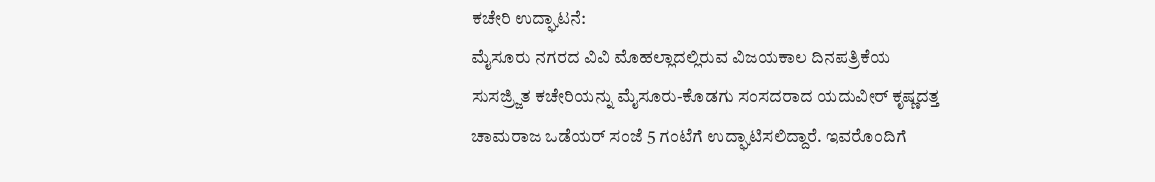ಕಚೇರಿ ಉದ್ಘಾಟನೆ:
ಮೈಸೂರು ನಗರದ ವಿವಿ ಮೊಹಲ್ಲಾದಲ್ಲಿರುವ ವಿಜಯಕಾಲ ದಿನಪತ್ರಿಕೆಯ ಸುಸಜ್ರ್ಜಿತ ಕಚೇರಿಯನ್ನು ಮೈಸೂರು-ಕೊಡಗು ಸಂಸದರಾದ ಯದುವೀರ್ ಕೃಷ್ಣದತ್ತ ಚಾಮರಾಜ ಒಡೆಯರ್ ಸಂಜೆ 5 ಗಂಟೆಗೆ ಉದ್ಘಾಟಿಸಲಿದ್ದಾರೆ. ಇವರೊಂದಿಗೆ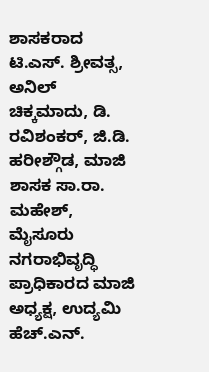ಶಾಸಕರಾದ ಟಿ.ಎಸ್. ಶ್ರೀವತ್ಸ, ಅನಿಲ್ ಚಿಕ್ಕಮಾದು, ಡಿ. ರವಿಶಂಕರ್, ಜಿ.ಡಿ. ಹರೀಶ್ಗೌಡ, ಮಾಜಿ ಶಾಸಕ ಸಾ.ರಾ. ಮಹೇಶ್, ಮೈಸೂರು ನಗರಾಭಿವೃದ್ಧಿ ಪ್ರಾಧಿಕಾರದ ಮಾಜಿ ಅಧ್ಯಕ್ಷ, ಉದ್ಯಮಿ ಹೆಚ್.ಎನ್.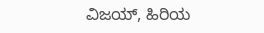ವಿಜಯ್, ಹಿರಿಯ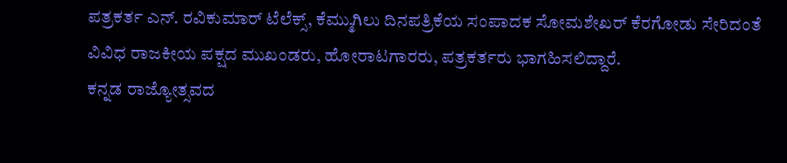ಪತ್ರಕರ್ತ ಎನ್. ರವಿಕುಮಾರ್ ಟೆಲೆಕ್ಸ್, ಕೆಮ್ಮುಗಿಲು ದಿನಪತ್ರಿಕೆಯ ಸಂಪಾದಕ ಸೋಮಶೇಖರ್ ಕೆರಗೋಡು ಸೇರಿದಂತೆ ವಿವಿಧ ರಾಜಕೀಯ ಪಕ್ಷದ ಮುಖಂಡರು, ಹೋರಾಟಗಾರರು, ಪತ್ರಕರ್ತರು ಭಾಗಹಿಸಲಿದ್ದಾರೆ.
ಕನ್ನಡ ರಾಜ್ಯೋತ್ಸವದ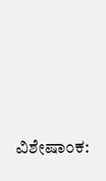ವಿಶೇಷಾಂಕ: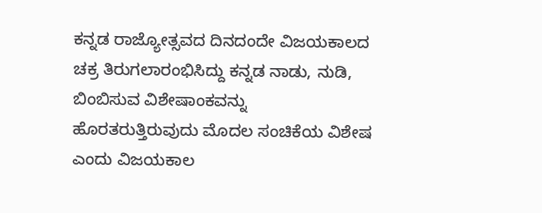ಕನ್ನಡ ರಾಜ್ಯೋತ್ಸವದ ದಿನದಂದೇ ವಿಜಯಕಾಲದ ಚಕ್ರ ತಿರುಗಲಾರಂಭಿಸಿದ್ದು ಕನ್ನಡ ನಾಡು, ನುಡಿ, ಬಿಂಬಿಸುವ ವಿಶೇಷಾಂಕವನ್ನು ಹೊರತರುತ್ತಿರುವುದು ಮೊದಲ ಸಂಚಿಕೆಯ ವಿಶೇಷ ಎಂದು ವಿಜಯಕಾಲ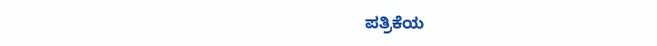ಪತ್ರಿಕೆಯ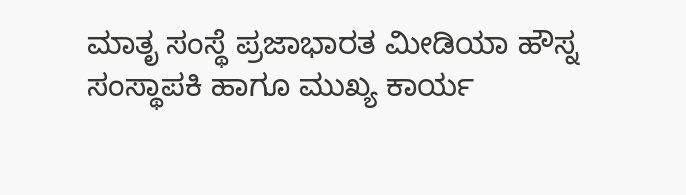ಮಾತೃ ಸಂಸ್ಥೆ ಪ್ರಜಾಭಾರತ ಮೀಡಿಯಾ ಹೌಸ್ನ ಸಂಸ್ಥಾಪಕಿ ಹಾಗೂ ಮುಖ್ಯ ಕಾರ್ಯ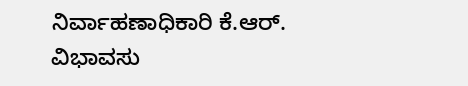ನಿರ್ವಾಹಣಾಧಿಕಾರಿ ಕೆ.ಆರ್. ವಿಭಾವಸು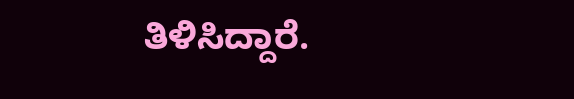ತಿಳಿಸಿದ್ದಾರೆ.